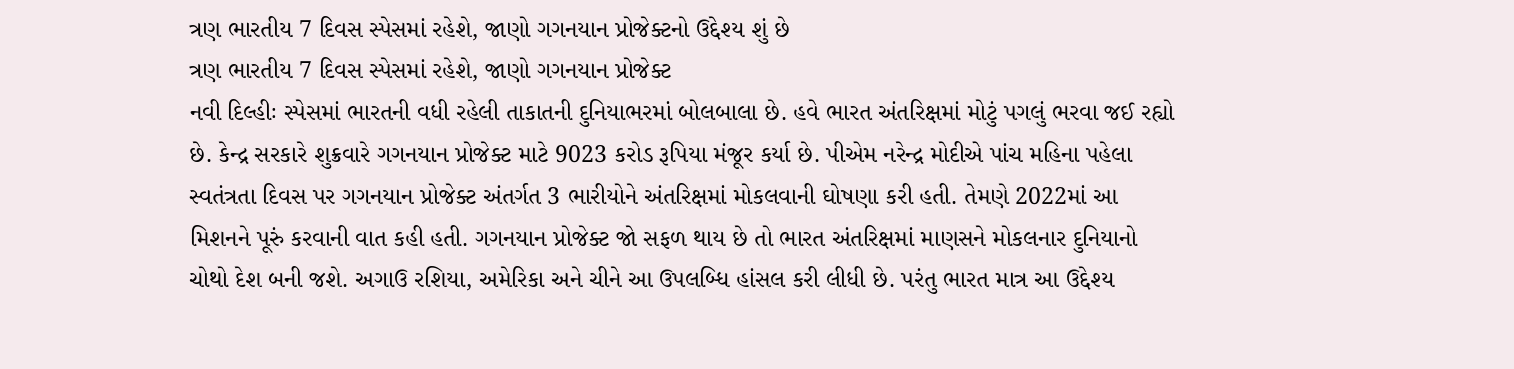ત્રણ ભારતીય 7 દિવસ સ્પેસમાં રહેશે, જાણો ગગનયાન પ્રોજેક્ટનો ઉદ્દેશ્ય શું છે
ત્રણ ભારતીય 7 દિવસ સ્પેસમાં રહેશે, જાણો ગગનયાન પ્રોજેક્ટ
નવી દિલ્હીઃ સ્પેસમાં ભારતની વધી રહેલી તાકાતની દુનિયાભરમાં બોલબાલા છે. હવે ભારત અંતરિક્ષમાં મોટું પગલું ભરવા જઈ રહ્યો છે. કેન્દ્ર સરકારે શુક્રવારે ગગનયાન પ્રોજેક્ટ માટે 9023 કરોડ રૂપિયા મંજૂર કર્યા છે. પીએમ નરેન્દ્ર મોદીએ પાંચ મહિના પહેલા સ્વતંત્રતા દિવસ પર ગગનયાન પ્રોજેક્ટ અંતર્ગત 3 ભારીયોને અંતરિક્ષમાં મોકલવાની ઘોષણા કરી હતી. તેમણે 2022માં આ મિશનને પૂરું કરવાની વાત કહી હતી. ગગનયાન પ્રોજેક્ટ જો સફળ થાય છે તો ભારત અંતરિક્ષમાં માણસને મોકલનાર દુનિયાનો ચોથો દેશ બની જશે. અગાઉ રશિયા, અમેરિકા અને ચીને આ ઉપલબ્ધિ હાંસલ કરી લીધી છે. પરંતુ ભારત માત્ર આ ઉદ્દેશ્ય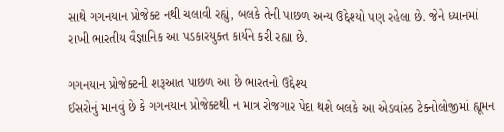સાથે ગગનયાન પ્રોજેક્ટ નથી ચલાવી રહ્યું, બલકે તેની પાછળ અન્ય ઉદ્દેશ્યો પણ રહેલા છે. જેને ધ્યાનમાં રાખી ભારતીય વૈજ્ઞાનિક આ પડકારયુક્ત કાર્યને કરી રહ્યા છે.

ગગનયાન પ્રોજેક્ટની શરૂઆત પાછળ આ છે ભારતનો ઉદ્દેશ્ય
ઈસરોનું માનવું છે કે ગગનયાન પ્રોજેક્ટથી ન માત્ર રોજગાર પેદા થશે બલકે આ એડવાંસ્ડ ટેક્નોલોજીમાં હ્યૂમન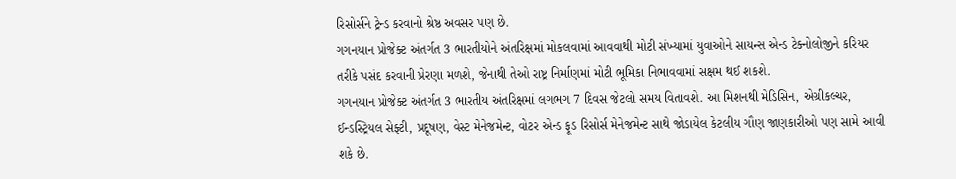રિસોર્સને ટ્રેન્ડ કરવાનો શ્રેષ્ઠ અવસર પણ છે.
ગગનયાન પ્રોજેક્ટ અંતર્ગત 3 ભારતીયોને અંતરિક્ષમાં મોકલવામાં આવવાથી મોટી સંખ્યામાં યુવાઓને સાયન્સ એન્ડ ટેક્નોલોજીને કરિયર તરીકે પસંદ કરવાની પ્રેરણા મળશે, જેનાથી તેઓ રાષ્ટ્ર નિર્માણમાં મોટી ભૂમિકા નિભાવવામાં સક્ષમ થઈ શકશે.
ગગનયાન પ્રોજેક્ટ અંતર્ગત 3 ભારતીય અંતરિક્ષમાં લગભગ 7 દિવસ જેટલો સમય વિતાવશે. આ મિશનથી મેડિસિન, એગ્રીકલ્ચર, ઈન્ડસ્ટ્રિયલ સેફ્ટી, પ્રદૂષણ, વેસ્ટ મેનેજમેન્ટ, વોટર એન્ડ ફૂડ રિસોર્સ મેનેજમેન્ટ સાથે જોડાયેલ કેટલીય ગૌણ જાણકારીઓ પણ સામે આવી શકે છે.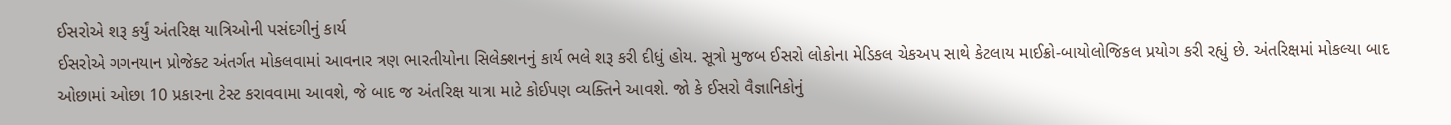ઈસરોએ શરૂ કર્યું અંતરિક્ષ યાત્રિઓની પસંદગીનું કાર્ય
ઈસરોએ ગગનયાન પ્રોજેક્ટ અંતર્ગત મોકલવામાં આવનાર ત્રણ ભારતીયોના સિલેક્શનનું કાર્ય ભલે શરૂ કરી દીધું હોય. સૂત્રો મુજબ ઈસરો લોકોના મેડિકલ ચેકઅપ સાથે કેટલાય માઈક્રો-બાયોલોજિકલ પ્રયોગ કરી રહ્યું છે. અંતરિક્ષમાં મોકલ્યા બાદ ઓછામાં ઓછા 10 પ્રકારના ટેસ્ટ કરાવવામા આવશે, જે બાદ જ અંતરિક્ષ યાત્રા માટે કોઈપણ વ્યક્તિને આવશે. જો કે ઈસરો વૈજ્ઞાનિકોનું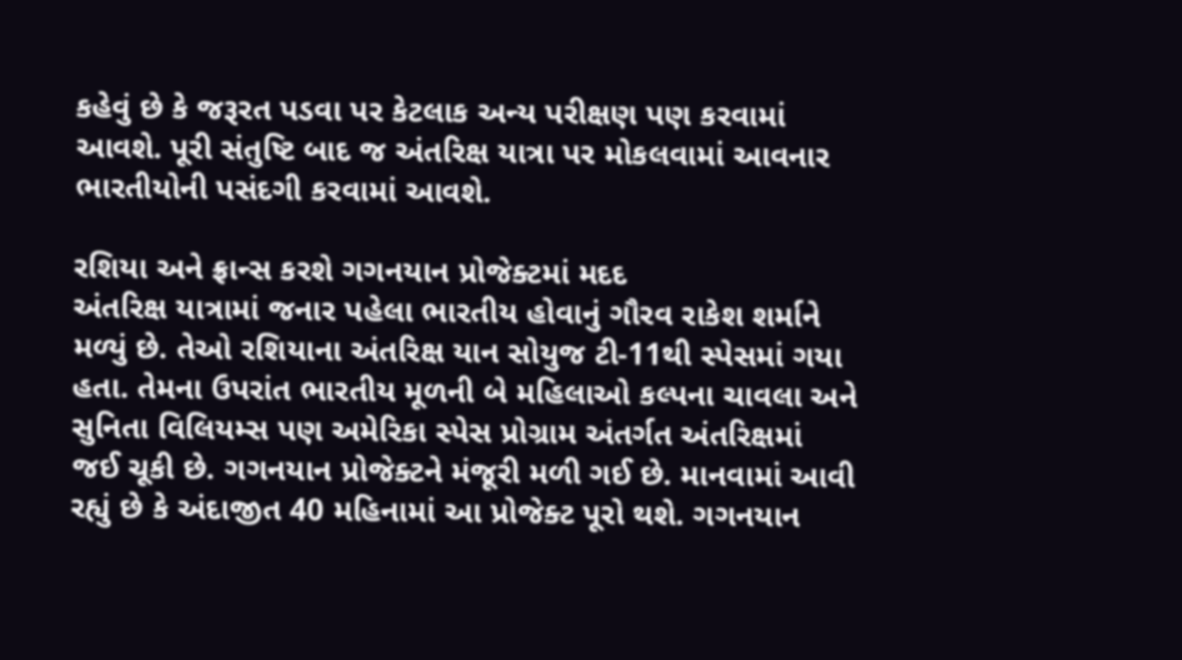કહેવું છે કે જરૂરત પડવા પર કેટલાક અન્ય પરીક્ષણ પણ કરવામાં આવશે. પૂરી સંતુષ્ટિ બાદ જ અંતરિક્ષ યાત્રા પર મોકલવામાં આવનાર ભારતીયોની પસંદગી કરવામાં આવશે.

રશિયા અને ફ્રાન્સ કરશે ગગનયાન પ્રોજેક્ટમાં મદદ
અંતરિક્ષ યાત્રામાં જનાર પહેલા ભારતીય હોવાનું ગૌરવ રાકેશ શર્માને મળ્યું છે. તેઓ રશિયાના અંતરિક્ષ યાન સોયુજ ટી-11થી સ્પેસમાં ગયા હતા. તેમના ઉપરાંત ભારતીય મૂળની બે મહિલાઓ કલ્પના ચાવલા અને સુનિતા વિલિયમ્સ પણ અમેરિકા સ્પેસ પ્રોગ્રામ અંતર્ગત અંતરિક્ષમાં જઈ ચૂકી છે. ગગનયાન પ્રોજેક્ટને મંજૂરી મળી ગઈ છે. માનવામાં આવી રહ્યું છે કે અંદાજીત 40 મહિનામાં આ પ્રોજેક્ટ પૂરો થશે. ગગનયાન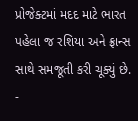પ્રોજેક્ટમાં મદદ માટે ભારત પહેલા જ રશિયા અને ફ્રાન્સ સાથે સમજૂતી કરી ચૂક્યું છે.
-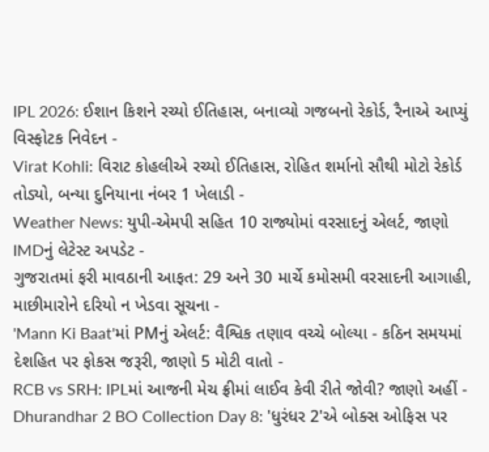IPL 2026: ઈશાન કિશને રચ્યો ઈતિહાસ, બનાવ્યો ગજબનો રેકોર્ડ, રૈનાએ આપ્યું વિસ્ફોટક નિવેદન -
Virat Kohli: વિરાટ કોહલીએ રચ્યો ઈતિહાસ, રોહિત શર્માનો સૌથી મોટો રેકોર્ડ તોડ્યો, બન્યા દુનિયાના નંબર 1 ખેલાડી -
Weather News: યુપી-એમપી સહિત 10 રાજ્યોમાં વરસાદનું એલર્ટ, જાણો IMDનું લેટેસ્ટ અપડેટ -
ગુજરાતમાં ફરી માવઠાની આફત: 29 અને 30 માર્ચે કમોસમી વરસાદની આગાહી, માછીમારોને દરિયો ન ખેડવા સૂચના -
'Mann Ki Baat'માં PMનું એલર્ટ: વૈશ્વિક તણાવ વચ્ચે બોલ્યા - કઠિન સમયમાં દેશહિત પર ફોકસ જરૂરી, જાણો 5 મોટી વાતો -
RCB vs SRH: IPLમાં આજની મેચ ફ્રીમાં લાઈવ કેવી રીતે જોવી? જાણો અહીં -
Dhurandhar 2 BO Collection Day 8: 'ધુરંધર 2'એ બોક્સ ઓફિસ પર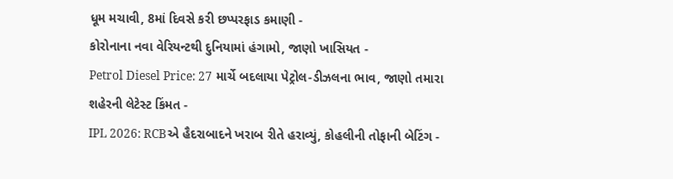ધૂમ મચાવી, 8માં દિવસે કરી છપ્પરફાડ કમાણી -
કોરોનાના નવા વેરિયન્ટથી દુનિયામાં હંગામો, જાણો ખાસિયત -
Petrol Diesel Price: 27 માર્ચે બદલાયા પેટ્રોલ-ડીઝલના ભાવ, જાણો તમારા શહેરની લેટેસ્ટ કિંમત -
IPL 2026: RCBએ હૈદરાબાદને ખરાબ રીતે હરાવ્યું, કોહલીની તોફાની બેટિંગ -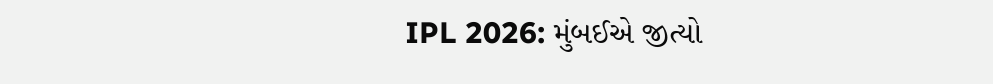IPL 2026: મુંબઈએ જીત્યો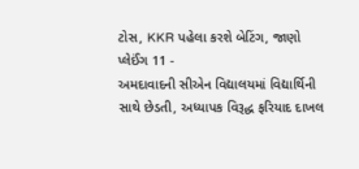ટોસ, KKR પહેલા કરશે બેટિંગ, જાણો પ્લેઈંગ 11 -
અમદાવાદની સીએન વિદ્યાલયમાં વિદ્યાર્થિની સાથે છેડતી, અધ્યાપક વિરૂદ્ધ ફરિયાદ દાખલ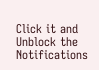Click it and Unblock the Notifications